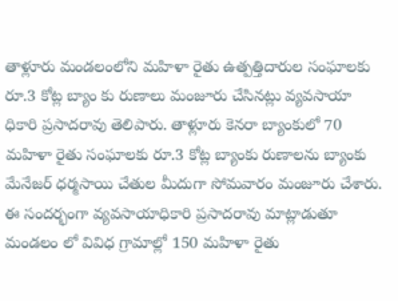తాళ్లూరు మండలంలోని మహిళా రైతు ఉత్పత్తిదారుల సంఘాలకు రూ.3 కోట్ల బ్యాం కు రుణాలు మంజూరు చేసినట్లు వ్యవసాయా ధికారి ప్రసాదరావు తెలిపారు. తాళ్లూరు కెనరా బ్యాంకులో 70 మహిళా రైతు సంఘాలకు రూ.3 కోట్ల బ్యాంకు రుణాలను బ్యాంకు మేనేజర్ ధర్మసాయి చేతుల మీదుగా సోమవారం మంజూరు చేశారు. ఈ సందర్భంగా వ్యవసాయాధికారి ప్రసాదరావు మాట్లాడుతూ మండలం లో వివిధ గ్రామాల్లో 150 మహిళా రైతు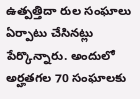ఉత్పత్తిదా రుల సంఘాలు ఏర్పాటు చేసినట్లు పేర్కొన్నారు. అందులో అర్హతగల 70 సంఘాలకు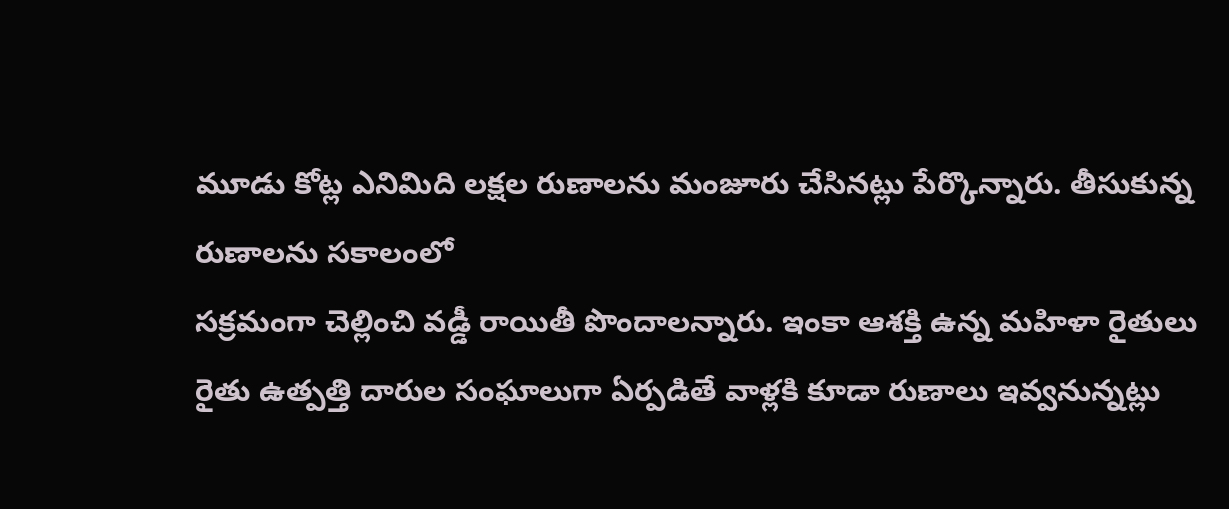మూడు కోట్ల ఎనిమిది లక్షల రుణాలను మంజూరు చేసినట్లు పేర్కొన్నారు. తీసుకున్న రుణాలను సకాలంలో
సక్రమంగా చెల్లించి వడ్డీ రాయితీ పొందాలన్నారు. ఇంకా ఆశక్తి ఉన్న మహిళా రైతులు రైతు ఉత్పత్తి దారుల సంఘాలుగా ఏర్పడితే వాళ్లకి కూడా రుణాలు ఇవ్వనున్నట్లు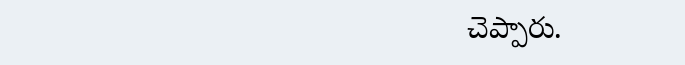చెప్పారు.